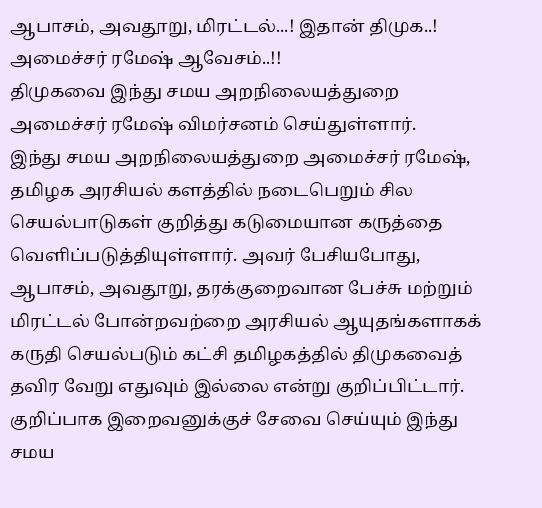ஆபாசம், அவதூறு, மிரட்டல்...! இதான் திமுக..! அமைச்சர் ரமேஷ் ஆவேசம்..!!
திமுகவை இந்து சமய அறநிலையத்துறை அமைச்சர் ரமேஷ் விமர்சனம் செய்துள்ளார்.
இந்து சமய அறநிலையத்துறை அமைச்சர் ரமேஷ், தமிழக அரசியல் களத்தில் நடைபெறும் சில செயல்பாடுகள் குறித்து கடுமையான கருத்தை வெளிப்படுத்தியுள்ளார். அவர் பேசியபோது, ஆபாசம், அவதூறு, தரக்குறைவான பேச்சு மற்றும் மிரட்டல் போன்றவற்றை அரசியல் ஆயுதங்களாகக் கருதி செயல்படும் கட்சி தமிழகத்தில் திமுகவைத் தவிர வேறு எதுவும் இல்லை என்று குறிப்பிட்டார்.
குறிப்பாக இறைவனுக்குச் சேவை செய்யும் இந்து சமய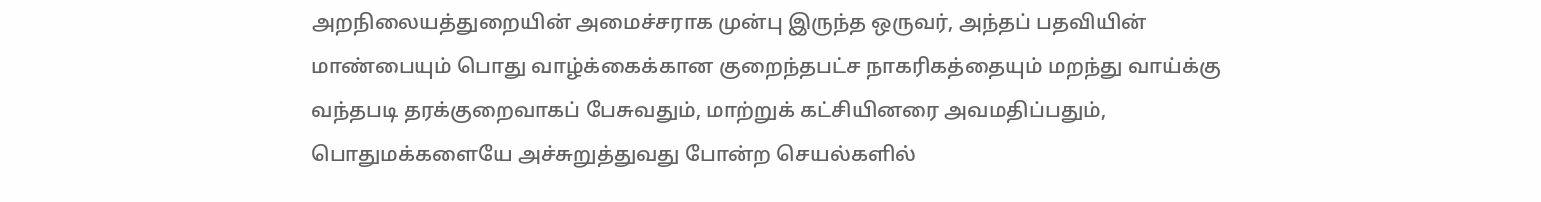அறநிலையத்துறையின் அமைச்சராக முன்பு இருந்த ஒருவர், அந்தப் பதவியின் மாண்பையும் பொது வாழ்க்கைக்கான குறைந்தபட்ச நாகரிகத்தையும் மறந்து வாய்க்கு வந்தபடி தரக்குறைவாகப் பேசுவதும், மாற்றுக் கட்சியினரை அவமதிப்பதும், பொதுமக்களையே அச்சுறுத்துவது போன்ற செயல்களில்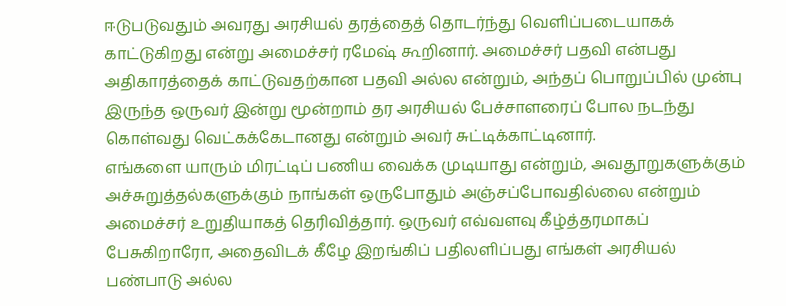ஈடுபடுவதும் அவரது அரசியல் தரத்தைத் தொடர்ந்து வெளிப்படையாகக் காட்டுகிறது என்று அமைச்சர் ரமேஷ் கூறினார். அமைச்சர் பதவி என்பது அதிகாரத்தைக் காட்டுவதற்கான பதவி அல்ல என்றும், அந்தப் பொறுப்பில் முன்பு இருந்த ஒருவர் இன்று மூன்றாம் தர அரசியல் பேச்சாளரைப் போல நடந்து கொள்வது வெட்கக்கேடானது என்றும் அவர் சுட்டிக்காட்டினார்.
எங்களை யாரும் மிரட்டிப் பணிய வைக்க முடியாது என்றும், அவதூறுகளுக்கும் அச்சுறுத்தல்களுக்கும் நாங்கள் ஒருபோதும் அஞ்சப்போவதில்லை என்றும் அமைச்சர் உறுதியாகத் தெரிவித்தார். ஒருவர் எவ்வளவு கீழ்த்தரமாகப் பேசுகிறாரோ, அதைவிடக் கீழே இறங்கிப் பதிலளிப்பது எங்கள் அரசியல் பண்பாடு அல்ல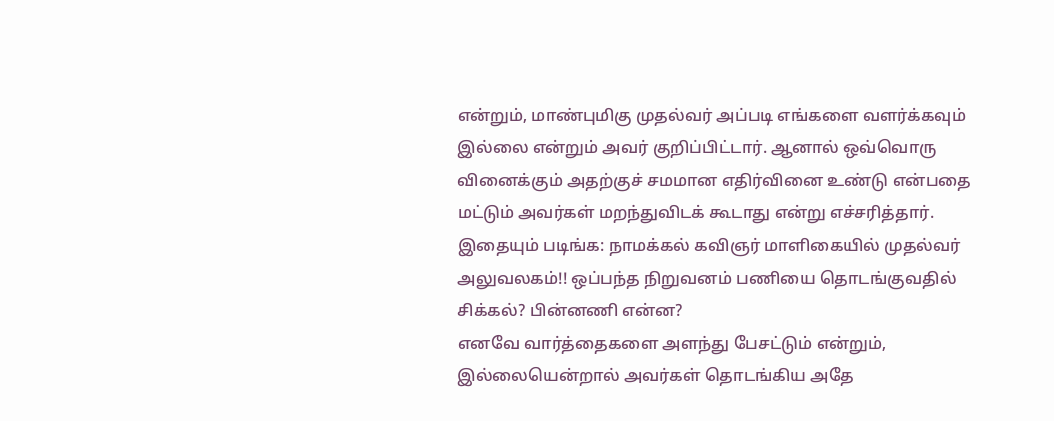என்றும், மாண்புமிகு முதல்வர் அப்படி எங்களை வளர்க்கவும் இல்லை என்றும் அவர் குறிப்பிட்டார். ஆனால் ஒவ்வொரு வினைக்கும் அதற்குச் சமமான எதிர்வினை உண்டு என்பதை மட்டும் அவர்கள் மறந்துவிடக் கூடாது என்று எச்சரித்தார்.
இதையும் படிங்க: நாமக்கல் கவிஞர் மாளிகையில் முதல்வர் அலுவலகம்!! ஒப்பந்த நிறுவனம் பணியை தொடங்குவதில் சிக்கல்? பின்னணி என்ன?
எனவே வார்த்தைகளை அளந்து பேசட்டும் என்றும், இல்லையென்றால் அவர்கள் தொடங்கிய அதே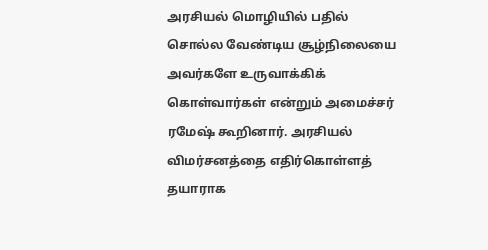அரசியல் மொழியில் பதில் சொல்ல வேண்டிய சூழ்நிலையை அவர்களே உருவாக்கிக் கொள்வார்கள் என்றும் அமைச்சர் ரமேஷ் கூறினார். அரசியல் விமர்சனத்தை எதிர்கொள்ளத் தயாராக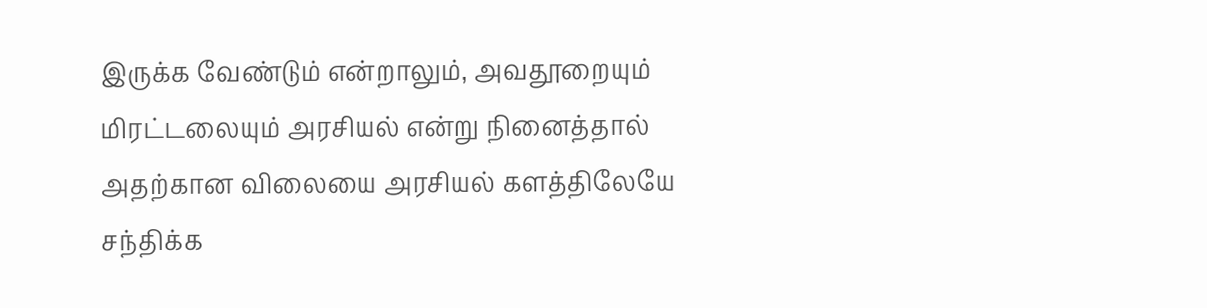இருக்க வேண்டும் என்றாலும், அவதூறையும் மிரட்டலையும் அரசியல் என்று நினைத்தால் அதற்கான விலையை அரசியல் களத்திலேயே சந்திக்க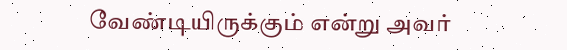வேண்டியிருக்கும் என்று அவர்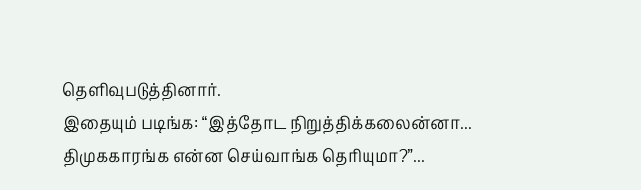தெளிவுபடுத்தினார்.
இதையும் படிங்க: “இத்தோட நிறுத்திக்கலைன்னா... திமுககாரங்க என்ன செய்வாங்க தெரியுமா?”...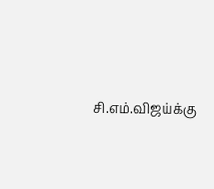சி.எம்.விஜய்க்கு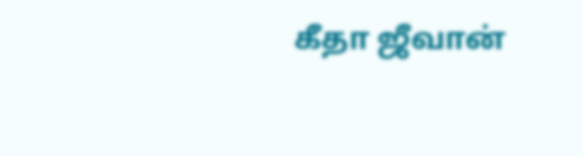கீதா ஜீவான்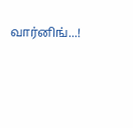வார்னிங்...!